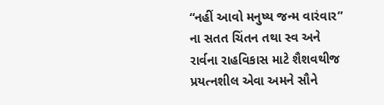“નહીં આવો મનુષ્ય જન્મ વારંવાર” ના સતત ચિંતન તથા સ્વ અને રાર્વના રાહવિકાસ માટે શૈશવથીજ પ્રયત્નશીલ એવા અમને સૌને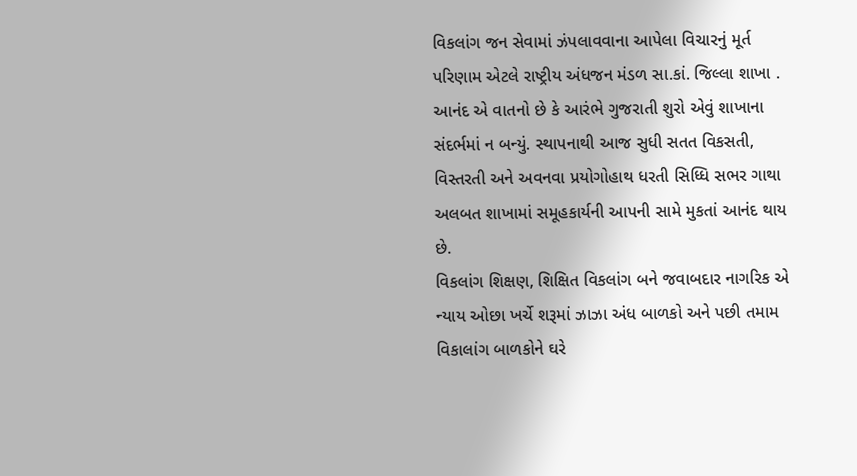વિકલાંગ જન સેવામાં ઝંપલાવવાના આપેલા વિચારનું મૂર્ત પરિણામ એટલે રાષ્ટ્રીય અંધજન મંડળ સા.કાં. જિલ્લા શાખા .
આનંદ એ વાતનો છે કે આરંભે ગુજરાતી શુરો એવું શાખાના સંદર્ભમાં ન બન્યું. સ્થાપનાથી આજ સુધી સતત વિકસતી, વિસ્તરતી અને અવનવા પ્રયોગોહાથ ધરતી સિધ્ધિ સભર ગાથા અલબત શાખામાં સમૂહકાર્યની આપની સામે મુકતાં આનંદ થાય છે.
વિકલાંગ શિક્ષણ, શિક્ષિત વિકલાંગ બને જવાબદાર નાગરિક એ ન્યાય ઓછા ખર્ચે શરૂમાં ઝાઝા અંધ બાળકો અને પછી તમામ વિકાલાંગ બાળકોને ઘરે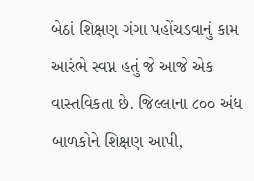બેઠાં શિક્ષણ ગંગા પહોંચડવાનું કામ આરંભે સ્વપ્ન હતું જે આજે એક વાસ્તવિકતા છે. જિલ્લાના ૮૦૦ અંધ બાળકોને શિક્ષણ આપી,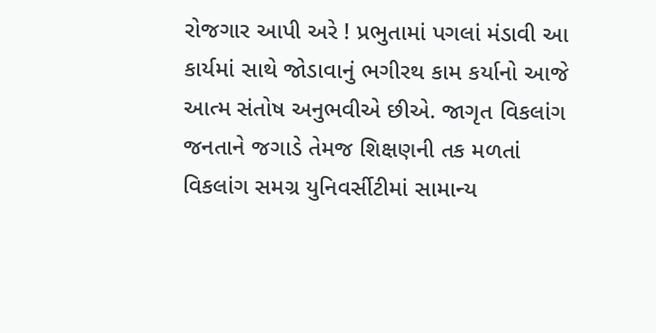રોજગાર આપી અરે ! પ્રભુતામાં પગલાં મંડાવી આ કાર્યમાં સાથે જોડાવાનું ભગીરથ કામ કર્યાનો આજે આત્મ સંતોષ અનુભવીએ છીએ. જાગૃત વિકલાંગ જનતાને જગાડે તેમજ શિક્ષણની તક મળતાં વિકલાંગ સમગ્ર યુનિવર્સીટીમાં સામાન્ય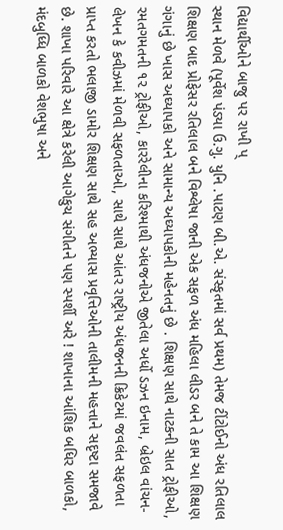વિદ્યાર્થીઓને બાજુ પર રાખી પ્
સ્થાન મેળવે (પૂર્વેશ પંડ્યા ઉ.ગુ. યુનિ .પાટણ બી.એ. સંસ્કૃતમાં સર્વ પ્રથમ) તેમજ ટીંટોઈનો અંધ રતિલાલ શિક્ષણ બાદ પ્રોફેસર રતિલાલ બને વિશ્લેષા જાની એક સફળ અંધ મહિલા લીડર બને તે કામ આ શિક્ષણ ગંગાનું છે ખાસ અઘ્યાપકો અને સામાન્ય અઘ્યાપકોની મહેનતનું છે . શિક્ષણ સાથે નાટકની સાત ટ્રોફીઓ, રમતગમતની ૧૨ ટ્રોફીઓ, કારરેલીના કરિશ્માથી અંધજનોએ જીતેલા અર્ધો ડઝન ઇનામ, બ્રેઇલ વાંચન-લેખન કે કવીઝમાં મેળવી સફળતાઓ, સાથે સાથે આંતર રાષ્ટ્રીય અંધજનની ક્રિકેટમાં જવલંત સફળતા પ્રાપ્ત કરતો ભલાજી ડામોર શિક્ષણ સાથે સહ અભ્યાસ પ્રવૃત્તિઓની તાલીમની મહત્તાને સદૃષ્ટા સમજાવે છે. શાખા પરિવારે આ ક્ષેત્રે કરેલી આગેકુચ સંગીતને પણ સ્પર્શી અરે ! શાખાના આંશિક બધિર બાળકો, મંદબુધ્ધિ બાળકો વેશભુષા અને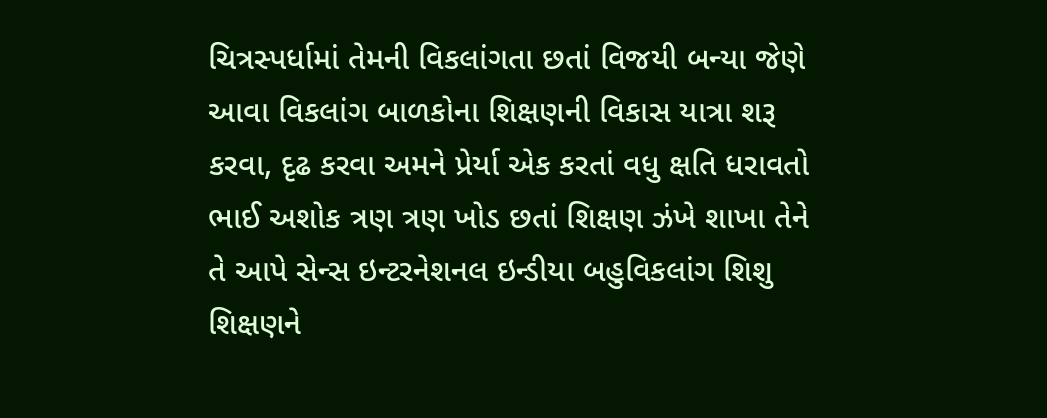ચિત્રસ્પર્ધામાં તેમની વિકલાંગતા છતાં વિજયી બન્યા જેણે આવા વિકલાંગ બાળકોના શિક્ષણની વિકાસ યાત્રા શરૂ કરવા, દૃઢ કરવા અમને પ્રેર્યા એક કરતાં વધુ ક્ષતિ ધરાવતો ભાઈ અશોક ત્રણ ત્રણ ખોડ છતાં શિક્ષણ ઝંખે શાખા તેને તે આપે સેન્સ ઇન્ટરનેશનલ ઇન્ડીયા બહુવિકલાંગ શિશુ શિક્ષણને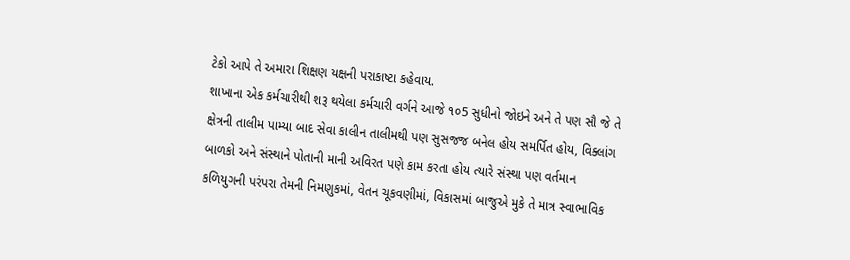ટેકો આપે તે અમારા શિક્ષણ યક્ષની પરાકાષ્ટા કહેવાય.
શાખાના એક કર્મચારીથી શરૂ થયેલા કર્મચારી વર્ગને આજે ૧૦5 સુધીનો જોઇને અને તે પણ સૌ જે તે ક્ષેત્રની તાલીમ પામ્યા બાદ સેવા કાલીન તાલીમથી પણ સુસજજ બનેલ હોય સમર્પિત હોય, વિક્લાંગ બાળકો અને સંસ્થાને પોતાની માની અવિરત પણે કામ કરતા હોય ત્યારે સંસ્થા પણ વર્તમાન કળિયુગની પરંપરા તેમની નિમણુકમાં, વેતન ચૂકવણીમાં, વિકાસમાં બાજુએ મુકે તે માત્ર સ્વાભાવિક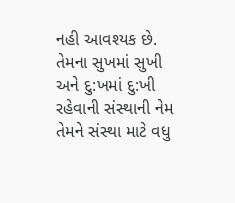નહી આવશ્યક છે. તેમના સુખમાં સુખી અને દુ:ખમાં દુ:ખી રહેવાની સંસ્થાની નેમ તેમને સંસ્થા માટે વધુ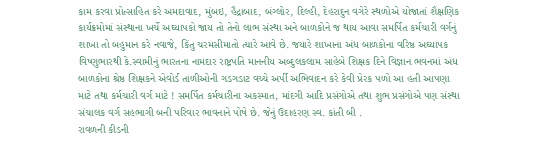કામ કરવા પ્રોત્સાહિત કરે અમદાવાદ, મુંબઇ, હૈદ્રાબાદ, બંગ્લોર, દિલ્હી, દેહરાદુન વગેરે સ્થળોએ યોજાતાં શૈક્ષણિક કાર્યક્રમોમાં સંસ્થાના ખર્ચે અઘ્યાપકો જાય તો તેનો લાભ સંસ્થા અને બાળકોને જ થાય આવા સમર્પિત કર્મચારી વર્ગનું શાખા તો બહુમાન કરે નવાજે, કિંતુ ચરમસીમાતો ત્યારે આવે છે. જયારે શાખાના અંધ બાળકોના વરિષ્ઠ અઘ્યાપક વિષ્ણુભારથી કે.સ્વામીનું ભારતના નામદાર રાષ્ટ્રપતિ માનનીય અબ્દુલકલામ સાહેબે શિક્ષક દિને વિજ્ઞાન ભવનમાં અંધ બાળકોના શ્રેષ્ઠ શિક્ષકને એવોર્ડ તાળીઓની ગડગડાટ વચ્ચે અર્પી અભિવાદન કરે કેવી પ્રેરક પળો આ હતી આપણા માટે તથા કર્મચારી વર્ગ માટે ! સમર્પિત કર્મચારીના અકસ્માત, માંદગી આદિ પ્રસંગોએ તથા શુભ પ્રસંગોએ પણ સંસ્થા સંચાલક વર્ગ સહભાગી બની પરિવાર ભાવનાને પોષે છે. જેનું ઉદાહરણ સ્વ. કાંતી બી .
રાવળની કીડની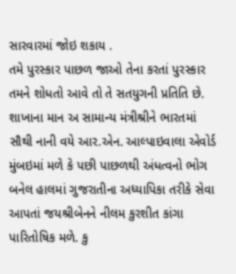સારવારમાં જોઇ શકાય .
તમે પુરસ્કાર પાછળ જાઓ તેના કરતાં પુરસ્કાર તમને શોધતો આવે તો તે સતયુગની પ્રતિતિ છે. શાખાના માન અ સામાન્ય મંત્રીશ્રીને ભારતમાં સૌથી નાની વયે આર.એન. આલ્પાઇવાલા એવોર્ડ મુંબઇમાં મળે કે પછી પાછળથી અંધત્વનો ભોગ બનેલ હાલમાં ગુજરાતીના અધ્યાપિકા તરીકે સેવા આપતાં જયશ્રીબેનને નીલમ કુરશીત કાંગા પારિતોષિક મળે. કુ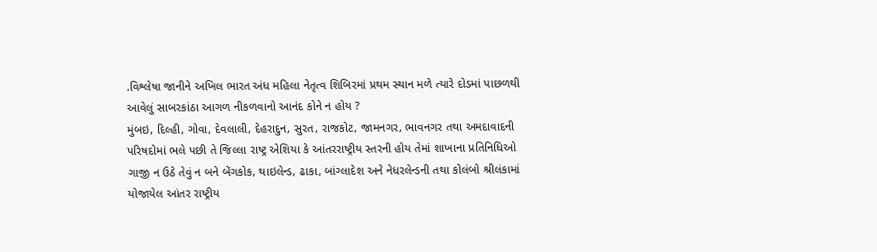.વિશ્લેષા જાનીને અખિલ ભારત અંધ મહિલા નેતૃત્વ શિબિરમાં પ્રથમ સ્થાન મળે ત્યારે દોડમાં પાછળથી આવેલું સાબરકાંઠા આગળ નીકળવાનો આનંદ કોને ન હોય ?
મુંબઇ, દિલ્હી, ગોવા, દેવલાલી, દેહરાદુન, સુરત, રાજકોટ, જામનગર, ભાવનગર તથા અમદાવાદની પરિષદોમાં ભલે પછી તે જિલ્લા રાષ્ટ્ર એશિયા કે આંતરરાષ્ટ્રીય સ્તરની હોય તેમાં શાખાના પ્રતિનિધિઓ ગાજી ન ઉઠે તેવું ન બને બેંગકોક, થાઇલેન્ડ, ઢાકા, બાંગ્લાદેશ અને નેધરલેન્ડની તથા કોલંબો શ્રીલંકામાં યોજાયેલ આંતર રાષ્ટ્રીય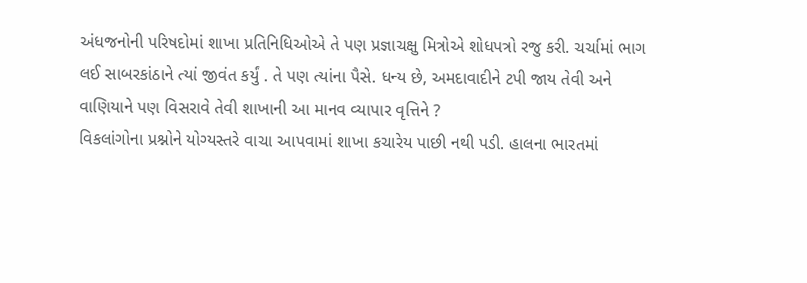અંધજનોની પરિષદોમાં શાખા પ્રતિનિધિઓએ તે પણ પ્રજ્ઞાચક્ષુ મિત્રોએ શોધપત્રો રજુ કરી. ચર્ચામાં ભાગ લઈ સાબરકાંઠાને ત્યાં જીવંત કર્યું . તે પણ ત્યાંના પૈસે. ધન્ય છે, અમદાવાદીને ટપી જાય તેવી અને વાણિયાને પણ વિસરાવે તેવી શાખાની આ માનવ વ્યાપાર વૃત્તિને ?
વિકલાંગોના પ્રશ્નોને યોગ્યસ્તરે વાચા આપવામાં શાખા કચારેય પાછી નથી પડી. હાલના ભારતમાં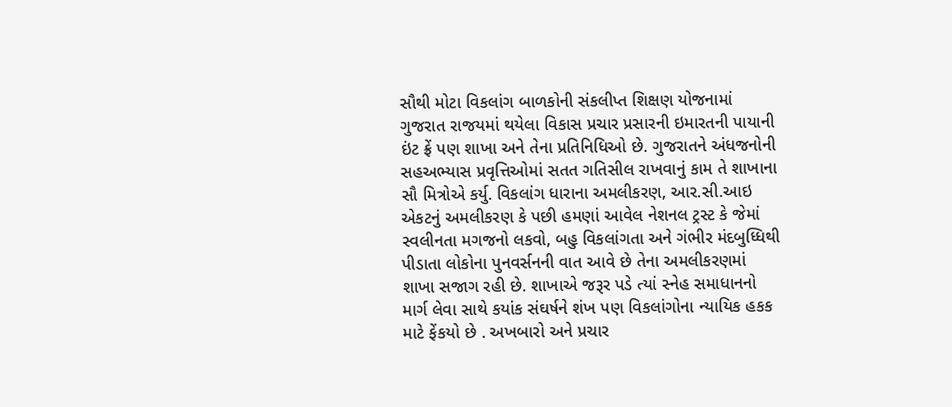સૌથી મોટા વિકલાંગ બાળકોની સંકલીપ્ત શિક્ષણ યોજનામાં ગુજરાત રાજયમાં થયેલા વિકાસ પ્રચાર પ્રસારની ઇમારતની પાયાની ઇંટ ફ્રેં પણ શાખા અને તેના પ્રતિનિધિઓ છે. ગુજરાતને અંધજનોની સહઅભ્યાસ પ્રવૃત્તિઓમાં સતત ગતિસીલ રાખવાનું કામ તે શાખાના સૌ મિત્રોએ કર્યુ. વિકલાંગ ધારાના અમલીકરણ, આર.સી.આઇ એકટનું અમલીકરણ કે પછી હમણાં આવેલ નેશનલ ટ્રસ્ટ કે જેમાં સ્વલીનતા મગજનો લકવો, બહુ વિકલાંગતા અને ગંભીર મંદબુધ્ધિથી પીડાતા લોકોના પુનવર્સનની વાત આવે છે તેના અમલીકરણમાં શાખા સજાગ રહી છે. શાખાએ જરૂર પડે ત્યાં સ્નેહ સમાધાનનો માર્ગ લેવા સાથે કયાંક સંઘર્ષને શંખ પણ વિકલાંગોના ન્યાયિક હકક માટે ફેંકયો છે . અખબારો અને પ્રચાર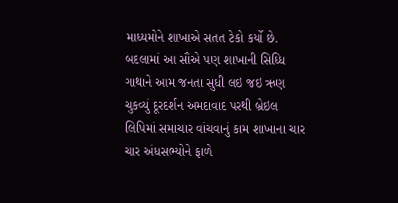માધ્યમોને શાખાએ સતત ટેકો કર્યો છે. બદલામાં આ સૌએ પણ શાખાની સિધ્ધિ ગાથાને આમ જનતા સુધી લઇ જઇ ઋણ ચુકવ્યું દૂરદર્શન અમદાવાદ પરથી બ્રેઇલ લિપિમાં સમાચાર વાંચવાનું કામ શાખાના ચાર ચાર અંધસભ્યોને ફાળે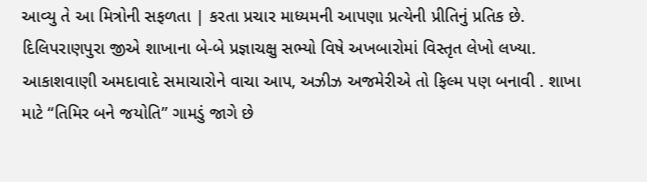આવ્યુ તે આ મિત્રોની સફળતા | કરતા પ્રચાર માધ્યમની આપણા પ્રત્યેની પ્રીતિનું પ્રતિક છે. દિલિપરાણપુરા જીએ શાખાના બે-બે પ્રજ્ઞાચક્ષુ સભ્યો વિષે અખબારોમાં વિસ્તૃત લેખો લખ્યા. આકાશવાણી અમદાવાદે સમાચારોને વાચા આપ, અઝીઝ અજમેરીએ તો ફિલ્મ પણ બનાવી . શાખા માટે “તિમિર બને જયોતિ” ગામડું જાગે છે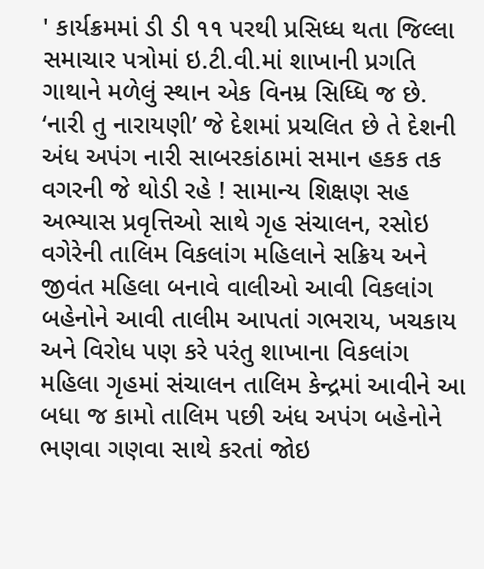' કાર્યક્રમમાં ડી ડી ૧૧ પરથી પ્રસિધ્ધ થતા જિલ્લા સમાચાર પત્રોમાં ઇ.ટી.વી.માં શાખાની પ્રગતિ ગાથાને મળેલું સ્થાન એક વિનમ્ર સિધ્ધિ જ છે.
‘નારી તુ નારાયણી’ જે દેશમાં પ્રચલિત છે તે દેશની અંધ અપંગ નારી સાબરકાંઠામાં સમાન હકક તક વગરની જે થોડી રહે ! સામાન્ય શિક્ષણ સહ અભ્યાસ પ્રવૃત્તિઓ સાથે ગૃહ સંચાલન, રસોઇ વગેરેની તાલિમ વિકલાંગ મહિલાને સક્રિય અને જીવંત મહિલા બનાવે વાલીઓ આવી વિકલાંગ બહેનોને આવી તાલીમ આપતાં ગભરાય, ખચકાય અને વિરોધ પણ કરે પરંતુ શાખાના વિકલાંગ મહિલા ગૃહમાં સંચાલન તાલિમ કેન્દ્રમાં આવીને આ બધા જ કામો તાલિમ પછી અંધ અપંગ બહેનોને ભણવા ગણવા સાથે કરતાં જોઇ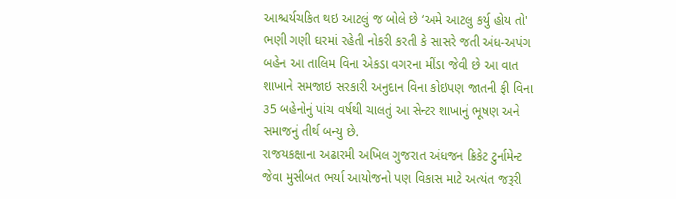આશ્ચર્યચકિત થઇ આટલું જ બોલે છે ‘અમે આટલુ કર્યુ હોય તો' ભણી ગણી ઘરમાં રહેતી નોકરી કરતી કે સાસરે જતી અંધ-અપંગ બહેન આ તાલિમ વિના એકડા વગરના મીંડા જેવી છે આ વાત શાખાને સમજાઇ સરકારી અનુદાન વિના કોઇપણ જાતની ફી વિના ૩5 બહેનોનું પાંચ વર્ષથી ચાલતું આ સેન્ટર શાખાનું ભૂષણ અને સમાજનું તીર્થ બન્યુ છે.
રાજયકક્ષાના અઢારમી અખિલ ગુજરાત અંધજન ક્રિકેટ ટુર્નામેન્ટ જેવા મુસીબત ભર્યા આયોજનો પણ વિકાસ માટે અત્યંત જરૂરી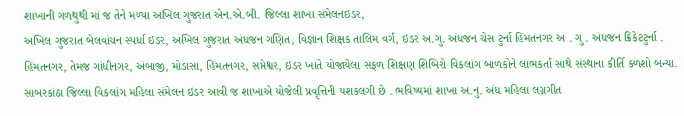શાખાની ગળથુથી માં જ તેને મળ્યા અખિલ ગુજરાત એન.એ.બી. જિલ્લા શાખા સંમેલનઇડર,
અખિલ ગુજરાત બેલવાંચન સ્પર્ધા ઇડર, અખિલ ગુજરાત અંધજન ગણિત, વિજ્ઞાન શિક્ષક તાલિમ વર્ગ, ઇડર અ.ગુ. અંધજન ચેસ ટુર્ના હિંમતનગર અ . ગુ . અંધજન ક્રિકેટટુર્ના . હિંમતનગર, તેમજ ગાંધીનગર, અંબાજી, મોડાસા, હિંમતનગર, સપ્તેશ્વર, ઇડર ખાતે યોજાયેલા સફળ શિક્ષણ શિબિરો વિકલાંગ બાળકોને લાભકર્તા સાથે સંસ્થાના કીર્તિ ક્ળશો બન્યા. સાબરકાંઠા જિલ્લા વિકલાંગ મહિલા સંમેલન ઇડર આવી જ શાખાએ યોજેલી પ્રવૃત્તિની યશકલગી છે . ભવિષ્યમાં શાખા અ.નુ. અંધ મહિલા લગ્નગીત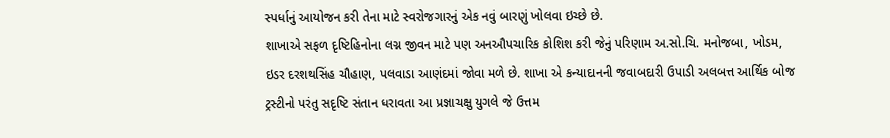સ્પર્ધાનું આયોજન કરી તેના માટે સ્વરોજગારનું એક નવું બારણું ખોલવા ઇચ્છે છે.
શાખાએ સફળ દૃષ્ટિહિનોના લગ્ન જીવન માટે પણ અનઔપચારિક કોશિશ કરી જેનું પરિણામ અ.સો.ચિ. મનોજબા, ખોડમ, ઇડર દરશથસિંહ ચૌહાણ, પલવાડા આણંદમાં જોવા મળે છે. શાખા એ કન્યાદાનની જવાબદારી ઉપાડી અલબત્ત આર્થિક બોજ ટ્રસ્ટીનો પરંતુ સદૃષ્ટિ સંતાન ધરાવતા આ પ્રજ્ઞાચક્ષુ યુગલે જે ઉત્તમ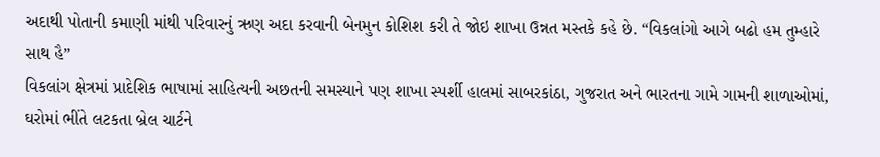અદાથી પોતાની કમાણી માંથી પરિવારનું ઋણ અદા કરવાની બેનમુન કોશિશ કરી તે જોઇ શાખા ઉન્નત મસ્તકે કહે છે. “વિકલાંગો આગે બઢો હમ તુમ્હારે સાથ હૈ”
વિકલાંગ ક્ષેત્રમાં પ્રાદેશિક ભાષામાં સાહિત્યની અછતની સમસ્યાને પણ શાખા સ્પર્શી હાલમાં સાબરકાંઠા, ગુજરાત અને ભારતના ગામે ગામની શાળાઓમાં, ઘરોમાં ભીંતે લટકતા બ્રેલ ચાર્ટને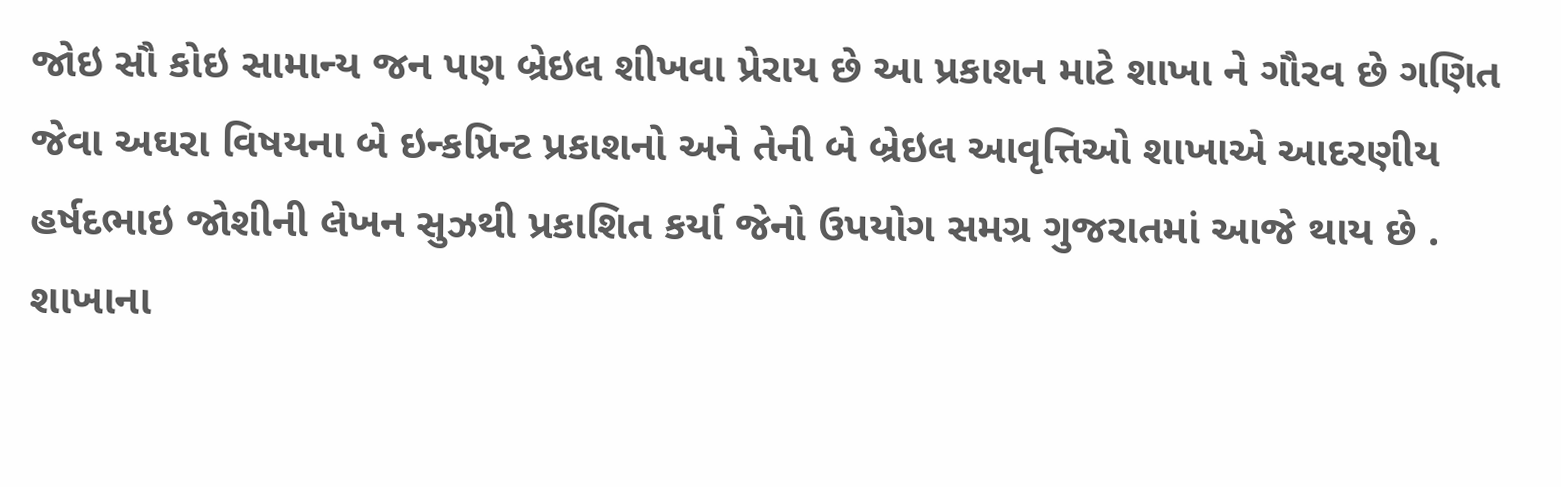જોઇ સૌ કોઇ સામાન્ય જન પણ બ્રેઇલ શીખવા પ્રેરાય છે આ પ્રકાશન માટે શાખા ને ગૌરવ છે ગણિત જેવા અઘરા વિષયના બે ઇન્કપ્રિન્ટ પ્રકાશનો અને તેની બે બ્રેઇલ આવૃત્તિઓ શાખાએ આદરણીય હર્ષદભાઇ જોશીની લેખન સુઝથી પ્રકાશિત કર્યા જેનો ઉપયોગ સમગ્ર ગુજરાતમાં આજે થાય છે . શાખાના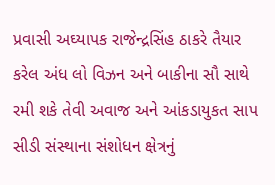પ્રવાસી અઘ્યાપક રાજેન્દ્રસિંહ ઠાકરે તૈયાર કરેલ અંધ લો વિઝન અને બાકીના સૌ સાથે રમી શકે તેવી અવાજ અને આંકડાયુકત સાપ સીડી સંસ્થાના સંશોધન ક્ષેત્રનું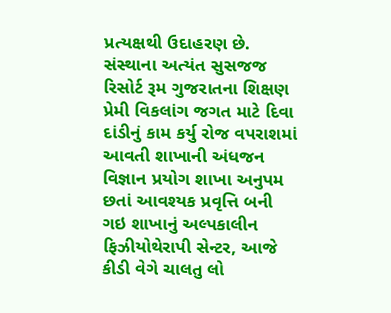પ્રત્યક્ષથી ઉદાહરણ છે. સંસ્થાના અત્યંત સુસજજ રિસોર્ટ રૂમ ગુજરાતના શિક્ષણ પ્રેમી વિકલાંગ જગત માટે દિવા દાંડીનું કામ કર્યુ રોજ વપરાશમાં આવતી શાખાની અંધજન વિજ્ઞાન પ્રયોગ શાખા અનુપમ છતાં આવશ્યક પ્રવૃત્તિ બની ગઇ શાખાનું અલ્પકાલીન ફિઝીયોથેરાપી સેન્ટર, આજે કીડી વેગે ચાલતુ લો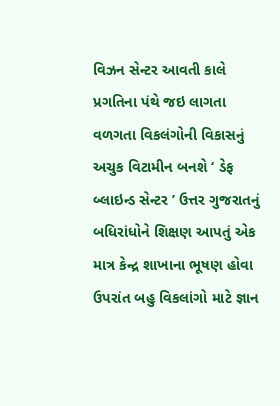વિઝન સેન્ટર આવતી કાલે પ્રગતિના પંથે જઇ લાગતા વળગતા વિકલંગોની વિકાસનું અચુક વિટામીન બનશે ‘ ડેફ બ્લાઇન્ડ સેન્ટર ’ ઉત્તર ગુજરાતનું બધિરાંધોને શિક્ષણ આપતું એક માત્ર કેન્દ્ર શાખાના ભૂષણ હોવા ઉપરાંત બહુ વિકલાંગો માટે જ્ઞાન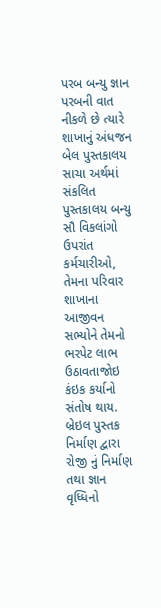પરબ બન્યુ જ્ઞાન પરબની વાત નીકળે છે ત્યારે શાખાનું અંધજન બેલ પુસ્તકાલય સાચા અર્થમાં સંકલિત પુસ્તકાલય બન્યુ સૌ વિકલાંગો ઉપરાંત કર્મચારીઓ, તેમના પરિવાર શાખાના આજીવન સભ્યોને તેમનો ભરપેટ લાભ ઉઠાવતાજોઇ કંઇક કર્યાનો સંતોષ થાય. બ્રેઇલ પુસ્તક નિર્માણ દ્વારા રોજી નું નિર્માણ તથા જ્ઞાન વૃધ્ધિનો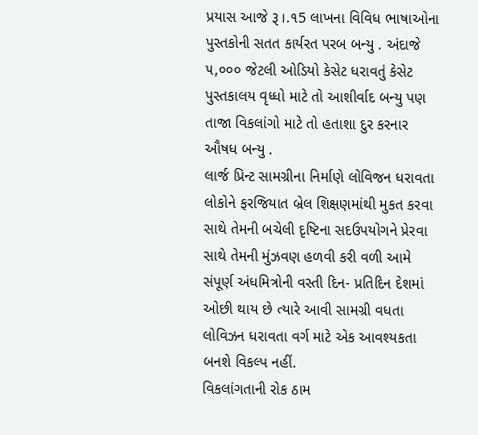પ્રયાસ આજે રૂ।.૧5 લાખના વિવિધ ભાષાઓના પુસ્તકોની સતત કાર્યરત પરબ બન્યુ . અંદાજે ૫,૦૦૦ જેટલી ઓડિયો કેસેટ ધરાવતું કેસેટ પુસ્તકાલય વૃધ્ધો માટે તો આશીર્વાદ બન્યુ પણ તાજા વિકલાંગો માટે તો હતાશા દુર કરનાર ઔષધ બન્યુ .
લાર્જ પ્રિન્ટ સામગ્રીના નિર્માણે લોવિજન ધરાવતા લોકોને ફરજિયાત બ્રેલ શિક્ષણમાંથી મુકત કરવા સાથે તેમની બચેલી દૃષ્ટિના સદઉપયોગને પ્રેરવા સાથે તેમની મુંઝવણ હળવી કરી વળી આમે સંપૂર્ણ અંધમિત્રોની વસ્તી દિન- પ્રતિદિન દેશમાં ઓછી થાય છે ત્યારે આવી સામગ્રી વધતા લોવિઝન ધરાવતા વર્ગ માટે એક આવશ્યકતા બનશે વિકલ્પ નહીં.
વિકલાંગતાની રોક ઠામ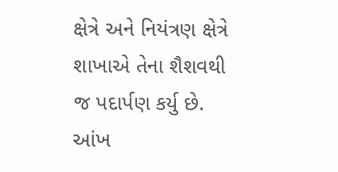ક્ષેત્રે અને નિયંત્રણ ક્ષેત્રે શાખાએ તેના શૈશવથી જ પદાર્પણ કર્યુ છે. આંખ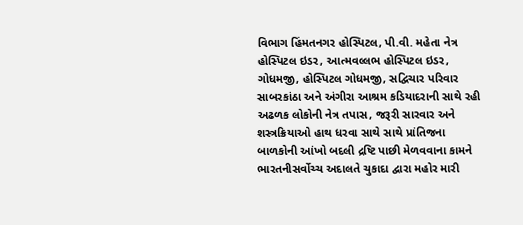વિભાગ હિંમતનગર હોસ્પિટલ, પી.વી. મહેતા નેત્ર હોસ્પિટલ ઇડર, આત્મવલ્લભ હોસ્પિટલ ઇડર, ગોધમજી, હોસ્પિટલ ગોધમજી, સદ્વિચાર પરિવાર સાબરકાંઠા અને અંગીરા આશ્રમ કડિયાદરાની સાથે રહી અઢળક લોકોની નેત્ર તપાસ, જરૂરી સારવાર અને શસ્ત્રક્રિયાઓ હાથ ધરવા સાથે સાથે પ્રાંતિજના બાળકોની આંખો બદલી દ્રષ્ટિ પાછી મેળવવાના કામને ભારતનીસર્વોચ્ચ અદાલતે ચુકાદા દ્વારા મહોર મારી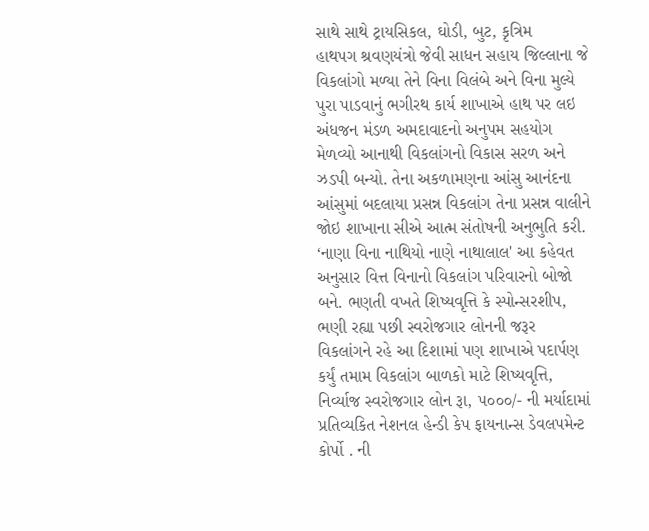સાથે સાથે ટ્રાયસિકલ, ઘોડી, બુટ, કૃત્રિમ
હાથપગ શ્રવણયંત્રો જેવી સાધન સહાય જિલ્લાના જે વિકલાંગો મળ્યા તેને વિના વિલંબે અને વિના મુલ્યે પુરા પાડવાનું ભગીરથ કાર્ય શાખાએ હાથ પર લઇ અંધજન મંડળ અમદાવાદનો અનુપમ સહયોગ મેળવ્યો આનાથી વિકલાંગનો વિકાસ સરળ અને ઝડપી બન્યો. તેના અકળામણના આંસુ આનંદના આંસુમાં બદલાયા પ્રસન્ન વિકલાંગ તેના પ્રસન્ન વાલીને જોઇ શાખાના સીએ આત્મ સંતોષની અનુભુતિ કરી.
‘નાણા વિના નાથિયો નાણે નાથાલાલ' આ કહેવત અનુસાર વિત્ત વિનાનો વિકલાંગ પરિવારનો બોજો બને. ભણતી વખતે શિષ્યવૃત્તિ કે સ્પોન્સરશીપ, ભણી રહ્યા પછી સ્વરોજગાર લોનની જરૂર વિકલાંગને રહે આ દિશામાં પણ શાખાએ પદાર્પણ કર્યું તમામ વિકલાંગ બાળકો માટે શિષ્યવૃત્તિ, નિર્વ્યાજ સ્વરોજગાર લોન રૂા, ૫૦૦૦/- ની મર્યાદામાં પ્રતિવ્યકિત નેશનલ હેન્ડી કેપ ફાયનાન્સ ડેવલપમેન્ટ કોર્પો . ની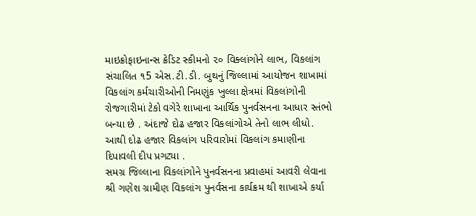માઇક્રોફાઇનાન્સ ક્રેડિટ સ્કીમનો ૨૦ વિક્લાંગોને લાભ, વિકલાંગ સંચાલિત ૧5 એસ.ટી.ડી. બુથનું જિલ્લામાં આયોજન શાખામાં વિકલાંગ કર્મચારીઓની નિમણુંક ખુલ્લા ક્ષેત્રમાં વિકલાંગોની રોજગારીમાં ટેકો વગેરે શાખાના આર્થિક પુનર્વસનના આધાર સ્તંભો બન્યા છે . અંદાજે દોઢ હજાર વિકલાંગોએ તેનો લાભ લીધો. આથી દોઢ હજાર વિકલાંગ પરિવારોમાં વિકલાંગ કમાણીના દિપાવલી દીપ પ્રગટ્યા .
સમગ્ર જિલ્લાના વિકલાંગોને પુનર્વસનના પ્રવાહમાં આવરી લેવાના શ્રી ગણેશ ગ્રામીણ વિકલાંગ પુનર્વસના કાર્યક્રમ થી શાખાએ કર્યા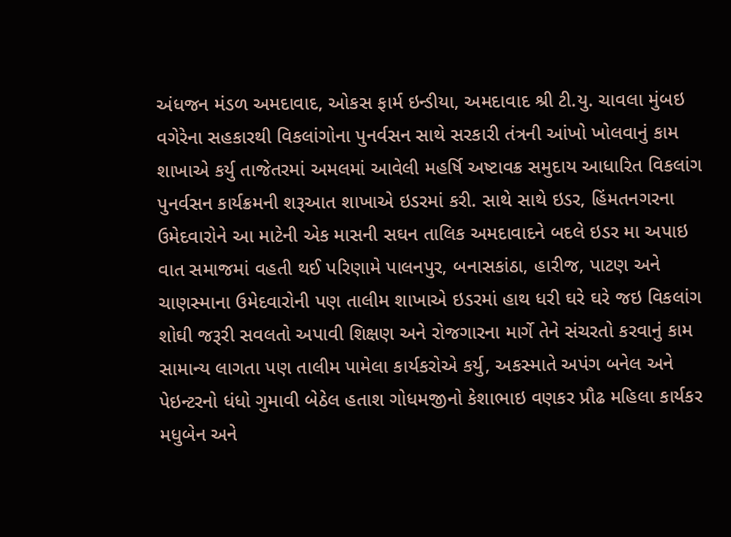અંધજન મંડળ અમદાવાદ, ઓકસ ફાર્મ ઇન્ડીયા, અમદાવાદ શ્રી ટી.યુ. ચાવલા મુંબઇ વગેરેના સહકારથી વિકલાંગોના પુનર્વસન સાથે સરકારી તંત્રની આંખો ખોલવાનું કામ શાખાએ કર્યુ તાજેતરમાં અમલમાં આવેલી મહર્ષિ અષ્ટાવક્ર સમુદાય આધારિત વિકલાંગ પુનર્વસન કાર્યક્રમની શરૂઆત શાખાએ ઇડરમાં કરી. સાથે સાથે ઇડર, હિંમતનગરના ઉમેદવારોને આ માટેની એક માસની સઘન તાલિક અમદાવાદને બદલે ઇડર મા અપાઇ વાત સમાજમાં વહતી થઈ પરિણામે પાલનપુર, બનાસકાંઠા, હારીજ, પાટણ અને ચાણસ્માના ઉમેદવારોની પણ તાલીમ શાખાએ ઇડરમાં હાથ ધરી ઘરે ઘરે જઇ વિકલાંગ શોઘી જરૂરી સવલતો અપાવી શિક્ષણ અને રોજગારના માર્ગે તેને સંચરતો કરવાનું કામ સામાન્ય લાગતા પણ તાલીમ પામેલા કાર્યકરોએ કર્યુ, અકસ્માતે અપંગ બનેલ અને પેઇન્ટરનો ધંધો ગુમાવી બેઠેલ હતાશ ગોધમજીનો કેશાભાઇ વણકર પ્રૌઢ મહિલા કાર્યકર મધુબેન અને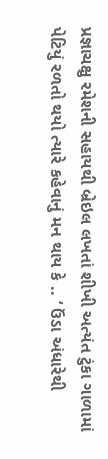પ્રજ્ઞાચક્ષુ રમેશની સહાયથી બ્રેઇલ લખતાં શીખી અત્યંત ટુંકા ગાળામાં પેટિયું રળતો થયો ત્યારે કહેવાનું મન થાય કે .. ‘ ઉંડા અંધારેથી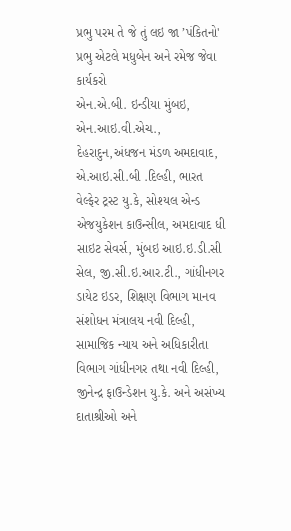પ્રભુ પરમ તે જે તું લઇ જા ’પંકિતનો' પ્રભુ એટલે મધુબેન અને રમેજ જેવા કાર્યકરો
એન.એ.બી. ઇન્ડીયા મુંબઇ, એન.આઇ.વી.એચ., દેહરાદુન,અંધજન મંડળ અમદાવાદ, એ.આઇ.સી.બી .દિલ્હી, ભારત વેલ્ફેર ટ્રસ્ટ યુ.કે, સોશ્યલ એન્ડ એજયુકેશન કાઉન્સીલ, અમદાવાદ ધી સાઇટ સેવર્સ, મુંબઇ આઇ.ઇ.ડી.સી સેલ, જી.સી.ઇ.આર.ટી., ગાંધીનગર ડાયેટ ઇડર, શિક્ષણ વિભાગ માનવ સંશોધન મંત્રાલય નવી દિલ્હી, સામાજિક ન્યાય અને અધિકારીતા વિભાગ ગાંધીનગર તથા નવી દિલ્હી, જીનેન્દ્ર ફાઉન્ડેશન યુ.કે. અને અસંખ્ય દાતાશ્રીઓ અને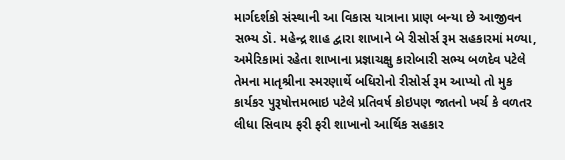માર્ગદર્શકો સંસ્થાની આ વિકાસ યાત્રાના પ્રાણ બન્યા છે આજીવન સભ્ય ડૉ. મહેન્દ્ર શાહ દ્વારા શાખાને બે રીસોર્સ રૂમ સહકારમાં મળ્યા, અમેરિકામાં રહેતા શાખાના પ્રજ્ઞાચક્ષુ કારોબારી સભ્ય બળદેવ પટેલે તેમના માતૃશ્રીના સ્મરણાર્થે બધિરોનો રીસોર્સ રૂમ આપ્યો તો મુક કાર્યકર પુરૂષોત્તમભાઇ પટેલે પ્રતિવર્ષ કોઇપણ જાતનો ખર્ચ કે વળતર લીધા સિવાય ફરી ફરી શાખાનો આર્થિક સહકાર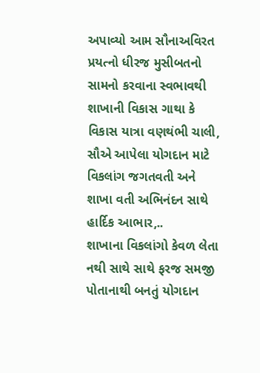અપાવ્યો આમ સૌનાઅવિરત પ્રયત્નો ધીરજ મુસીબતનો સામનો કરવાના સ્વભાવથી શાખાની વિકાસ ગાથા કે વિકાસ યાત્રા વણથંભી ચાલી, સૌએ આપેલા યોગદાન માટે વિકલાંગ જગતવતી અને શાખા વતી અભિનંદન સાથે હાર્દિક આભાર,..
શાખાના વિકલાંગો કેવળ લેતા નથી સાથે સાથે ફરજ સમજી પોતાનાથી બનતું યોગદાન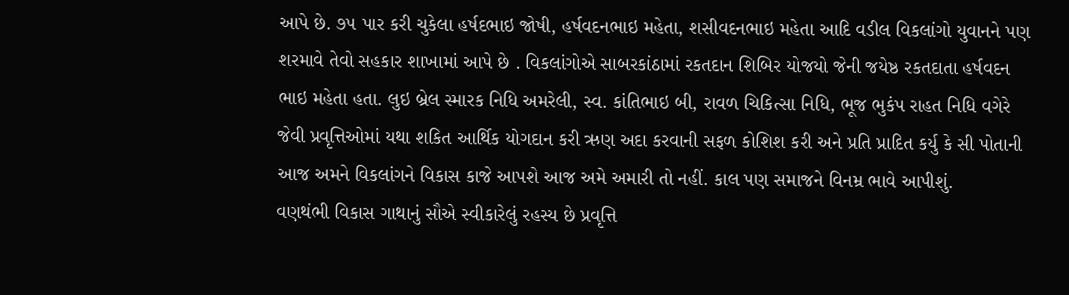આપે છે. ૭૫ પાર કરી ચુકેલા હર્ષદભાઇ જોષી, હર્ષવદનભાઇ મહેતા, શસીવદનભાઇ મહેતા આદિ વડીલ વિકલાંગો યુવાનને પણ શરમાવે તેવો સહકાર શાખામાં આપે છે . વિકલાંગોએ સાબરકાંઠામાં રકતદાન શિબિર યોજયો જેની જયેષ્ઠ રકતદાતા હર્ષવદન ભાઇ મહેતા હતા. લુઇ બ્રેલ સ્મારક નિધિ અમરેલી, સ્વ. કાંતિભાઇ બી, રાવળ ચિકિત્સા નિધિ, ભૂજ ભુકંપ રાહત નિધિ વગેરે જેવી પ્રવૃત્તિઓમાં યથા શકિત આર્થિક યોગદાન કરી ઋણ અદા કરવાની સફળ કોશિશ કરી અને પ્રતિ પ્રાદિત કર્યુ કે સી પોતાની આજ અમને વિકલાંગને વિકાસ કાજે આપશે આજ અમે અમારી તો નહીં. કાલ પણ સમાજને વિનમ્ર ભાવે આપીશું.
વણથંભી વિકાસ ગાથાનું સૌએ સ્વીકારેલું રહસ્ય છે પ્રવૃત્તિ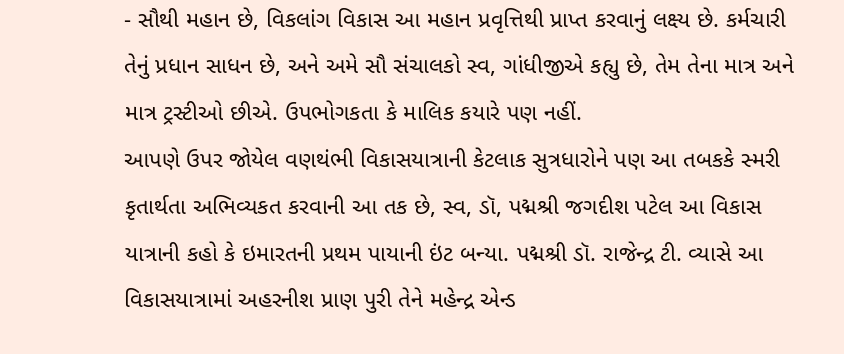- સૌથી મહાન છે, વિકલાંગ વિકાસ આ મહાન પ્રવૃત્તિથી પ્રાપ્ત કરવાનું લક્ષ્ય છે. કર્મચારી તેનું પ્રધાન સાધન છે, અને અમે સૌ સંચાલકો સ્વ, ગાંધીજીએ કહ્યુ છે, તેમ તેના માત્ર અને માત્ર ટ્રસ્ટીઓ છીએ. ઉપભોગકતા કે માલિક કયારે પણ નહીં.
આપણે ઉપર જોયેલ વણથંભી વિકાસયાત્રાની કેટલાક સુત્રધારોને પણ આ તબકકે સ્મરી કૃતાર્થતા અભિવ્યકત કરવાની આ તક છે, સ્વ, ડૉ, પદ્મશ્રી જગદીશ પટેલ આ વિકાસ યાત્રાની કહો કે ઇમારતની પ્રથમ પાયાની ઇંટ બન્યા. પદ્મશ્રી ડૉ. રાજેન્દ્ર ટી. વ્યાસે આ વિકાસયાત્રામાં અહરનીશ પ્રાણ પુરી તેને મહેન્દ્ર એન્ડ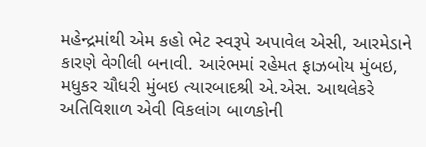મહેન્દ્રમાંથી એમ કહો ભેટ સ્વરૂપે અપાવેલ એસી, આરમેડાને કારણે વેગીલી બનાવી. આરંભમાં રહેમત ફાઝબોય મુંબઇ, મધુકર ચૌધરી મુંબઇ ત્યારબાદશ્રી એ.એસ. આથલેકરે અતિવિશાળ એવી વિકલાંગ બાળકોની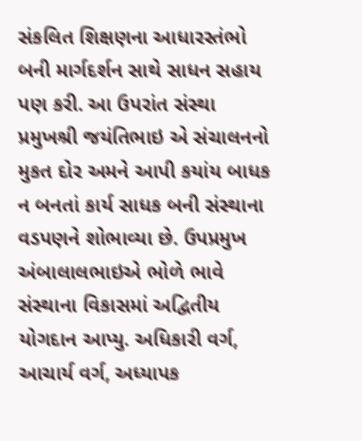સંકલિત શિક્ષણના આધારસ્તંભો બની માર્ગદર્શન સાથે સાધન સહાય પણ કરી. આ ઉપરાંત સંસ્થા પ્રમુખશ્રી જયંતિભાઇ એ સંચાલનનો મુકત દોર અમને આપી કયાંય બાધક ન બનતાં કાર્ય સાધક બની સંસ્થાના વડપણને શોભાવ્યા છે. ઉપપ્રમુખ અંબાલાલભાઇએ ભોળે ભાવે સંસ્થાના વિકાસમાં અદ્વિતીય યોગદાન આપ્યુ. અધિકારી વર્ગ, આચાર્ય વર્ગ, અધ્યાપક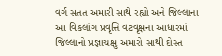વર્ગ સતત અમારી સાથે રહ્યો અને જિલ્લાના આ વિકલાંગ પ્રવૃત્તિ વટવૃક્ષના આધારમાં જિલ્લાનો પ્રજ્ઞાચક્ષુ અમારો સાથી દોસ્ત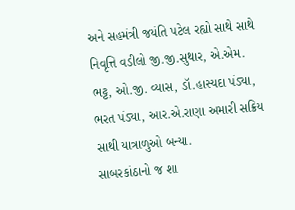અને સહમંત્રી જયંતિ પટેલ રહ્યો સાથે સાથે નિવૃત્તિ વડીલો જી.જી.સુથાર, એ.એમ. ભટ્ટ, ઓ.જી. વ્યાસ, ડૉ.હાસ્યદા પંડ્યા, ભરત પંડ્યા, આર.એ.રાણા અમારી સક્રિય સાથી યાત્રાળુઓ બન્યા.
સાબરકાંઠાનો જ શા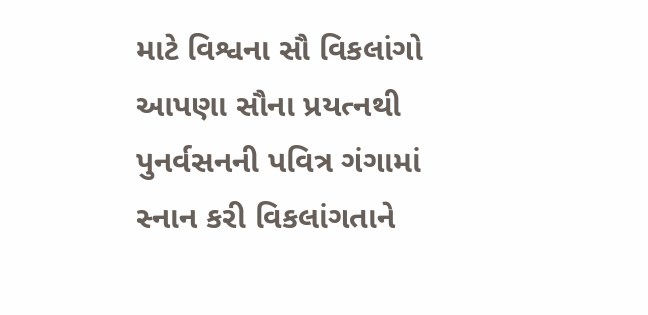માટે વિશ્વના સૌ વિકલાંગો આપણા સૌના પ્રયત્નથી પુનર્વસનની પવિત્ર ગંગામાં સ્નાન કરી વિકલાંગતાને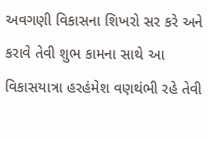અવગણી વિકાસના શિખરો સર કરે અને કરાવે તેવી શુભ કામના સાથે આ વિકાસયાત્રા હરહંમેશ વણથંભી રહે તેવી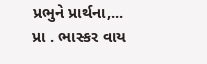પ્રભુને પ્રાર્થના,...
પ્રા . ભાસ્કર વાય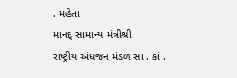. મહેતા
માનદ્ સામાન્ય મંત્રીશ્રી
રાષ્ટ્રીય અંધજન મંડળ સા . કાં .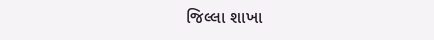જિલ્લા શાખા